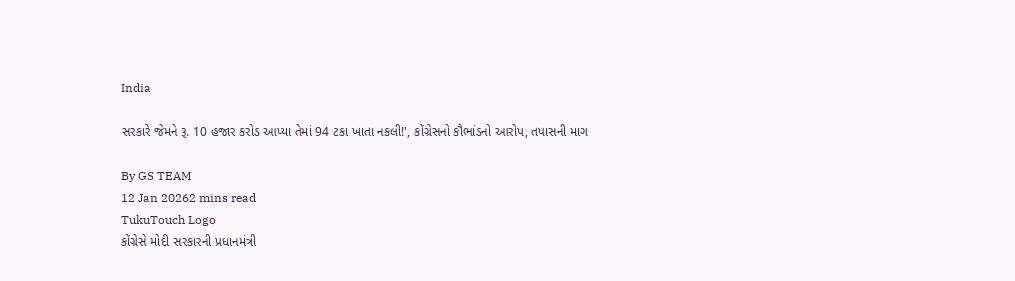India

સરકારે જેમને રૂ. 10 હજાર કરોડ આપ્યા તેમાં 94 ટકા ખાતા નકલી!', કોંગ્રેસનો કૌભાંડનો આરોપ, તપાસની માગ

By GS TEAM
12 Jan 20262 mins read
TukuTouch Logo
કોંગ્રેસે મોદી સરકારની પ્રધાનમંત્રી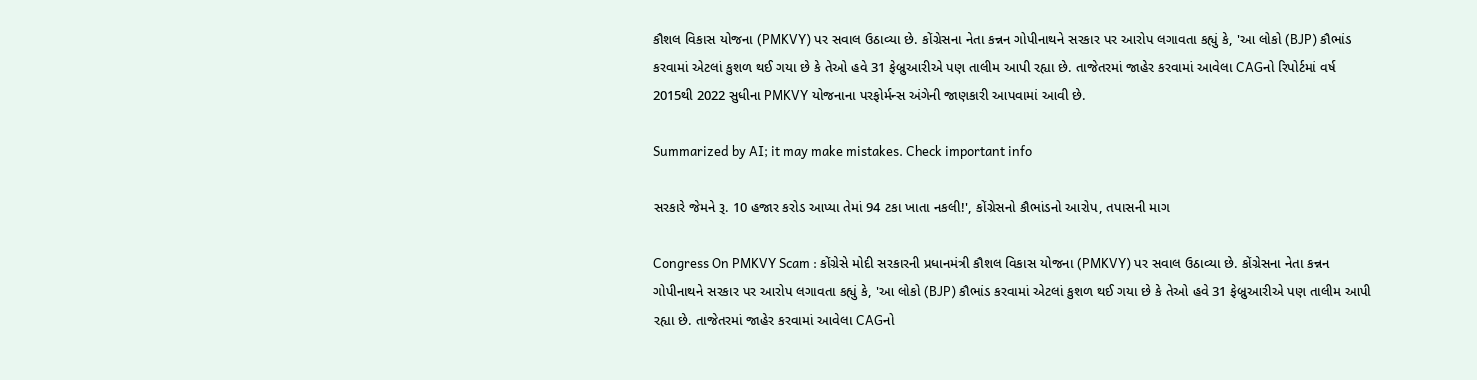કૌશલ વિકાસ યોજના (PMKVY) પર સવાલ ઉઠાવ્યા છે. કોંગ્રેસના નેતા કન્નન ગોપીનાથને સરકાર પર આરોપ લગાવતા કહ્યું કે, 'આ લોકો (BJP) કૌભાંડ કરવામાં એટલાં કુશળ થઈ ગયા છે કે તેઓ હવે 31 ફેબ્રુઆરીએ પણ તાલીમ આપી રહ્યા છે. તાજેતરમાં જાહેર કરવામાં આવેલા CAGનો રિપોર્ટમાં વર્ષ 2015થી 2022 સુધીના PMKVY યોજનાના પરફોર્મન્સ અંગેની જાણકારી આપવામાં આવી છે.

Summarized by AI; it may make mistakes. Check important info

સરકારે જેમને રૂ. 10 હજાર કરોડ આપ્યા તેમાં 94 ટકા ખાતા નકલી!', કોંગ્રેસનો કૌભાંડનો આરોપ, તપાસની માગ

Congress On PMKVY Scam : કોંગ્રેસે મોદી સરકારની પ્રધાનમંત્રી કૌશલ વિકાસ યોજના (PMKVY) પર સવાલ ઉઠાવ્યા છે. કોંગ્રેસના નેતા કન્નન ગોપીનાથને સરકાર પર આરોપ લગાવતા કહ્યું કે, 'આ લોકો (BJP) કૌભાંડ કરવામાં એટલાં કુશળ થઈ ગયા છે કે તેઓ હવે 31 ફેબ્રુઆરીએ પણ તાલીમ આપી રહ્યા છે. તાજેતરમાં જાહેર કરવામાં આવેલા CAGનો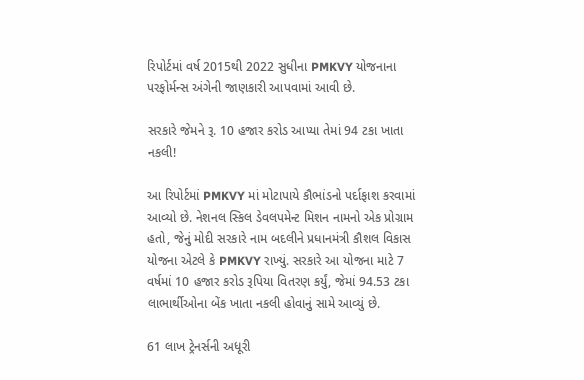રિપોર્ટમાં વર્ષ 2015થી 2022 સુધીના PMKVY યોજનાના પરફોર્મન્સ અંગેની જાણકારી આપવામાં આવી છે.

સરકારે જેમને રૂ. 10 હજાર કરોડ આપ્યા તેમાં 94 ટકા ખાતા નકલી!

આ રિપોર્ટમાં PMKVY માં મોટાપાયે કૌભાંડનો પર્દાફાશ કરવામાં આવ્યો છે. નેશનલ સ્કિલ ડેવલપમેન્ટ મિશન નામનો એક પ્રોગ્રામ હતો, જેનું મોદી સરકારે નામ બદલીને પ્રધાનમંત્રી કૌશલ વિકાસ યોજના એટલે કે PMKVY રાખ્યું. સરકારે આ યોજના માટે 7 વર્ષમાં 10 હજાર કરોડ રૂપિયા વિતરણ કર્યું, જેમાં 94.53 ટકા લાભાર્થીઓના બેંક ખાતા નકલી હોવાનું સામે આવ્યું છે.

61 લાખ ટ્રેનર્સની અધૂરી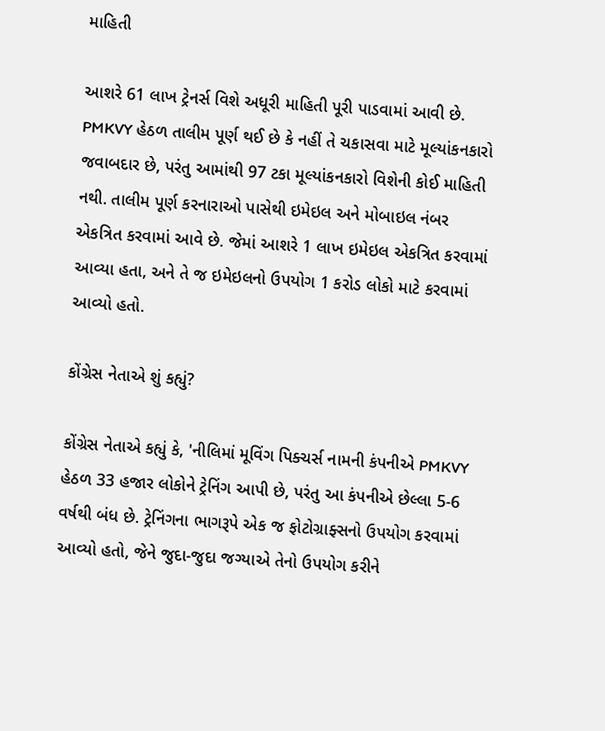માહિતી

આશરે 61 લાખ ટ્રેનર્સ વિશે અધૂરી માહિતી પૂરી પાડવામાં આવી છે. PMKVY હેઠળ તાલીમ પૂર્ણ થઈ છે કે નહીં તે ચકાસવા માટે મૂલ્યાંકનકારો જવાબદાર છે, પરંતુ આમાંથી 97 ટકા મૂલ્યાંકનકારો વિશેની કોઈ માહિતી નથી. તાલીમ પૂર્ણ કરનારાઓ પાસેથી ઇમેઇલ અને મોબાઇલ નંબર એકત્રિત કરવામાં આવે છે. જેમાં આશરે 1 લાખ ઇમેઇલ એકત્રિત કરવામાં આવ્યા હતા, અને તે જ ઇમેઇલનો ઉપયોગ 1 કરોડ લોકો માટે કરવામાં આવ્યો હતો.

કોંગ્રેસ નેતાએ શું કહ્યું?

કોંગ્રેસ નેતાએ કહ્યું કે, 'નીલિમાં મૂવિંગ પિક્ચર્સ નામની કંપનીએ PMKVY હેઠળ 33 હજાર લોકોને ટ્રેનિંગ આપી છે, પરંતુ આ કંપનીએ છેલ્લા 5-6 વર્ષથી બંધ છે. ટ્રેનિંગના ભાગરૂપે એક જ ફોટોગ્રાફ્સનો ઉપયોગ કરવામાં આવ્યો હતો, જેને જુદા-જુદા જગ્યાએ તેનો ઉપયોગ કરીને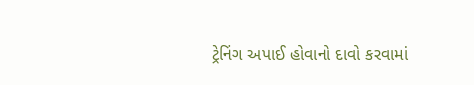ટ્રેનિંગ અપાઈ હોવાનો દાવો કરવામાં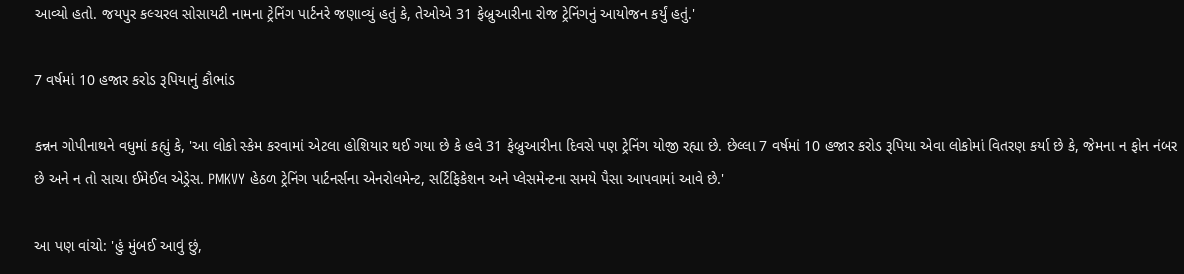આવ્યો હતો. જયપુર કલ્ચરલ સોસાયટી નામના ટ્રેનિંગ પાર્ટનરે જણાવ્યું હતું કે, તેઓએ 31 ફેબ્રુઆરીના રોજ ટ્રેનિંગનું આયોજન કર્યું હતું.'

7 વર્ષમાં 10 હજાર કરોડ રૂપિયાનું કૌભાંડ

કન્નન ગોપીનાથને વધુમાં કહ્યું કે, 'આ લોકો સ્કેમ કરવામાં એટલા હોશિયાર થઈ ગયા છે કે હવે 31 ફેબ્રુઆરીના દિવસે પણ ટ્રેનિંગ યોજી રહ્યા છે. છેલ્લા 7 વર્ષમાં 10 હજાર કરોડ રૂપિયા એવા લોકોમાં વિતરણ કર્યા છે કે, જેમના ન ફોન નંબર છે અને ન તો સાચા ઈમેઈલ એડ્રેસ. PMKVY હેઠળ ટ્રેનિંગ પાર્ટનર્સના એનરોલમેન્ટ, સર્ટિફિકેશન અને પ્લેસમેન્ટના સમયે પૈસા આપવામાં આવે છે.'

આ પણ વાંચો: 'હું મુંબઈ આવું છું,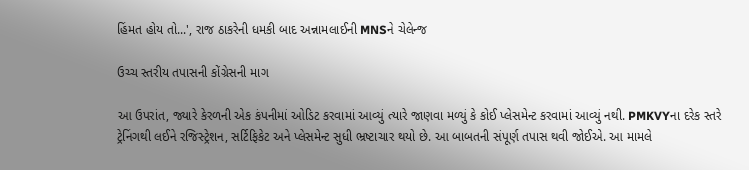હિંમત હોય તો...', રાજ ઠાકરેની ધમકી બાદ અન્નામલાઈની MNSને ચેલેન્જ

ઉચ્ચ સ્તરીય તપાસની કોંગ્રેસની માગ

આ ઉપરાંત, જ્યારે કેરળની એક કંપનીમાં ઓડિટ કરવામાં આવ્યું ત્યારે જાણવા મળ્યું કે કોઈ પ્લેસમેન્ટ કરવામાં આવ્યું નથી. PMKVYના દરેક સ્તરે ટ્રેનિંગથી લઈને રજિસ્ટ્રેશન, સર્ટિફિકેટ અને પ્લેસમેન્ટ સુધી ભ્રષ્ટાચાર થયો છે. આ બાબતની સંપૂર્ણ તપાસ થવી જોઈએ. આ મામલે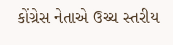કોંગ્રેસ નેતાએ ઉચ્ચ સ્તરીય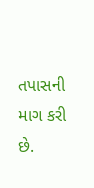તપાસની માગ કરી છે.